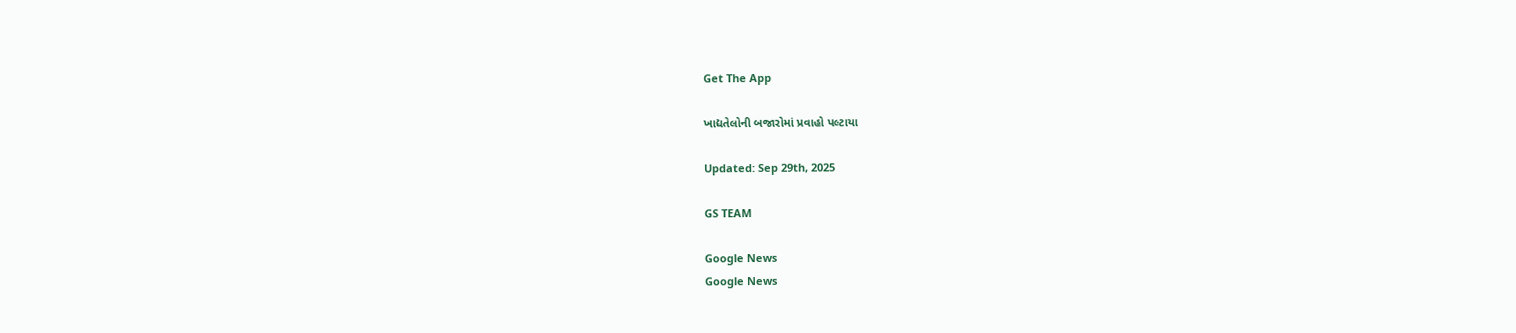Get The App

ખાદ્યતેલોની બજારોમાં પ્રવાહો પલ્ટાયા

Updated: Sep 29th, 2025

GS TEAM

Google News
Google News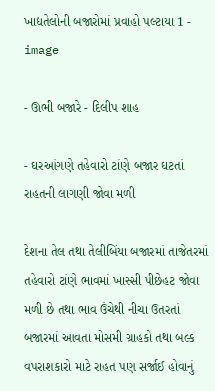ખાદ્યતેલોની બજારોમાં પ્રવાહો પલ્ટાયા 1 - image

- ઊભી બજારે - દિલીપ શાહ

- ઘરઆંગણે તહેવારો ટાંણે બજાર ઘટતાં રાહતની લાગણી જોવા મળી

દેશના તેલ તથા તેલીબિંયા બજારમાં તાજેતરમાં તહેવારો ટાંણે ભાવમાં ખાસ્સી પીછેહટ જોવા મળી છે તથા ભાવ ઉંચેથી નીચા ઉતરતાં બજારમાં આવતા મોસમી ગ્રાહકો તથા બલ્ક વપરાશકારો માટે રાહત પણ સર્જાઈ હોવાનું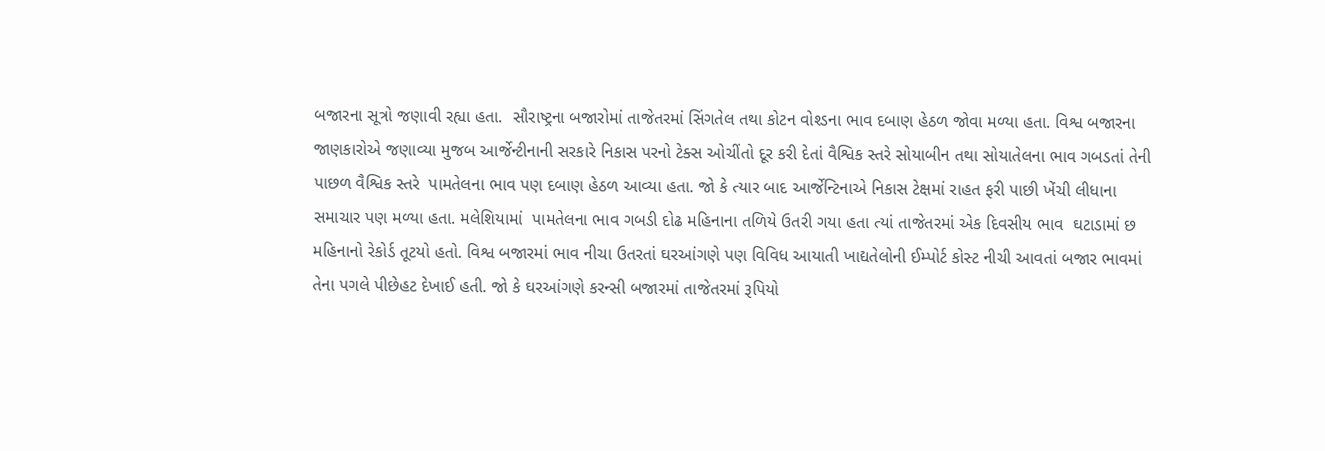બજારના સૂત્રો જણાવી રહ્યા હતા.  સૌરાષ્ટ્રના બજારોમાં તાજેતરમાં સિંગતેલ તથા કોટન વોશ્ડના ભાવ દબાણ હેઠળ જોવા મળ્યા હતા. વિશ્વ બજારના જાણકારોએ જણાવ્યા મુજબ આર્જેન્ટીનાની સરકારે નિકાસ પરનો ટેક્સ ઓચીંતો દૂર કરી દેતાં વૈશ્વિક સ્તરે સોયાબીન તથા સોયાતેલના ભાવ ગબડતાં તેની પાછળ વૈશ્વિક સ્તરે  પામતેલના ભાવ પણ દબાણ હેઠળ આવ્યા હતા. જો કે ત્યાર બાદ આર્જેન્ટિનાએ નિકાસ ટેક્ષમાં રાહત ફરી પાછી ખેંચી લીધાના સમાચાર પણ મળ્યા હતા. મલેશિયામાં  પામતેલના ભાવ ગબડી દોઢ મહિનાના તળિયે ઉતરી ગયા હતા ત્યાં તાજેતરમાં એક દિવસીય ભાવ  ઘટાડામાં છ મહિનાનો રેકોર્ડ તૂટયો હતો. વિશ્વ બજારમાં ભાવ નીચા ઉતરતાં ઘરઆંગણે પણ વિવિધ આયાતી ખાદ્યતેલોની ઈમ્પોર્ટ કોસ્ટ નીચી આવતાં બજાર ભાવમાં તેના પગલે પીછેહટ દેખાઈ હતી. જો કે ઘરઆંગણે કરન્સી બજારમાં તાજેતરમાં રૂપિયો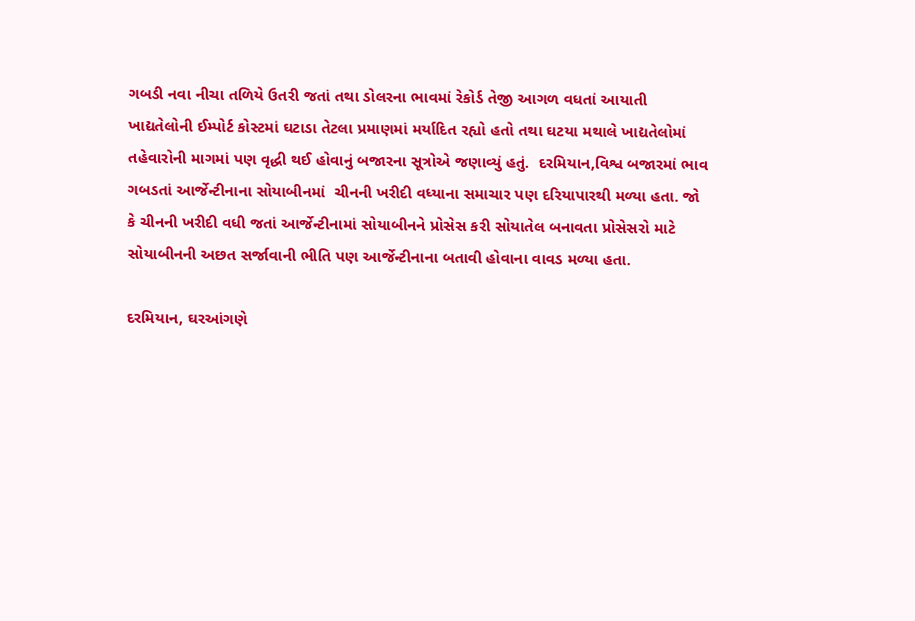ગબડી નવા નીચા તળિયે ઉતરી જતાં તથા ડોલરના ભાવમાં રેકોર્ડ તેજી આગળ વધતાં આયાતી ખાદ્યતેલોની ઈમ્પોર્ટ કોસ્ટમાં ઘટાડા તેટલા પ્રમાણમાં મર્યાદિત રહ્યો હતો તથા ઘટયા મથાલે ખાદ્યતેલોમાં તહેવારોની માગમાં પણ વૃદ્ધી થઈ હોવાનું બજારના સૂત્રોએ જણાવ્યું હતું.  દરમિયાન,વિશ્વ બજારમાં ભાવ ગબડતાં આર્જેન્ટીનાના સોયાબીનમાં  ચીનની ખરીદી વધ્યાના સમાચાર પણ દરિયાપારથી મળ્યા હતા. જો કે ચીનની ખરીદી વધી જતાં આર્જેન્ટીનામાં સોયાબીનને પ્રોસેસ કરી સોયાતેલ બનાવતા પ્રોસેસરો માટે સોયાબીનની અછત સર્જાવાની ભીતિ પણ આર્જેન્ટીનાના બતાવી હોવાના વાવડ મળ્યા હતા.

દરમિયાન, ઘરઆંગણે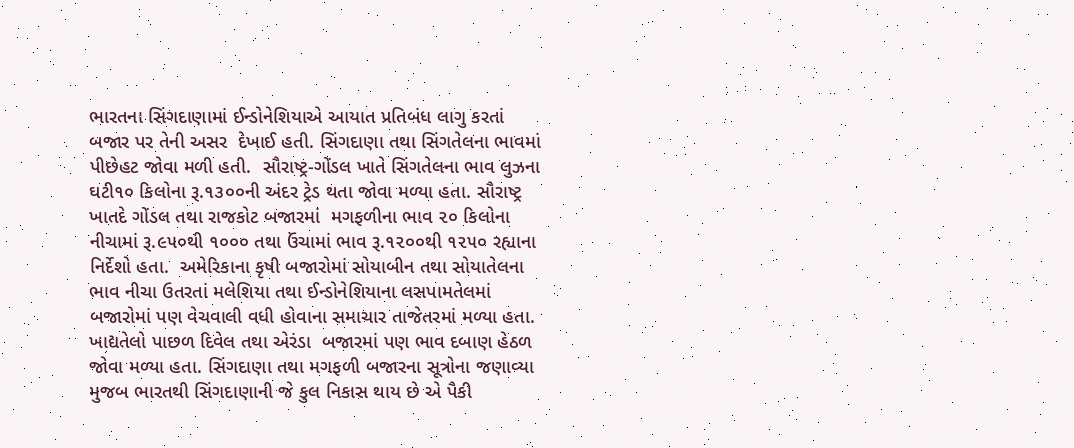ભારતના સિંગદાણામાં ઈન્ડોનેશિયાએ આયાત પ્રતિબંધ લાગુ કરતાં બજાર પર તેની અસર  દેખાઈ હતી. સિંગદાણા તથા સિંગતેલના ભાવમાં પીછેહટ જોવા મળી હતી.  સૌરાષ્ટ્ર-ગોંડલ ખાતે સિંગતેલના ભાવ લુઝના ઘટી૧૦ કિલોના રૂ.૧૩૦૦ની અંદર ટ્રેડ થતા જોવા મળ્યા હતા. સૌરાષ્ટ્ર ખાતદે ગોંડલ તથા રાજકોટ બજારમાં  મગફળીના ભાવ ૨૦ કિલોના નીચામાં રૂ.૯૫૦થી ૧૦૦૦ તથા ઉંચામાં ભાવ રૂ.૧૨૦૦થી ૧૨૫૦ રહ્યાના નિર્દેશો હતા.  અમેરિકાના કૃષી બજારોમાં સોયાબીન તથા સોયાતેલના ભાવ નીચા ઉતરતાં મલેશિયા તથા ઈન્ડોનેશિયાના લસપામતેલમાં બજારોમાં પણ વેચવાલી વધી હોવાના સમાચાર તાજેતરમાં મળ્યા હતા. ખાદ્યતેલો પાછળ દિવેલ તથા એરંડા  બજારમાં પણ ભાવ દબાણ હેઠળ જોવા મળ્યા હતા. સિંગદાણા તથા મગફળી બજારના સૂત્રોના જણાવ્યા મુજબ ભારતથી સિંગદાણાની જે કુલ નિકાસ થાય છે એ પૈકી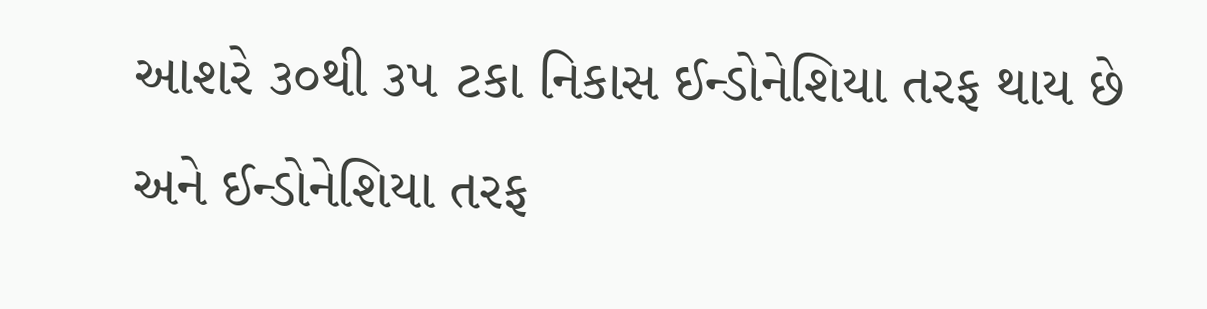આશરે ૩૦થી ૩૫ ટકા નિકાસ ઈન્ડોનેશિયા તરફ થાય છે અને ઈન્ડોનેશિયા તરફ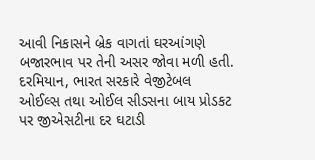આવી નિકાસને બ્રેક વાગતાં ઘરઆંગણે બજારભાવ પર તેની અસર જોવા મળી હતી. દરમિયાન, ભારત સરકારે વેજીટેબલ ઓઈલ્સ તથા ઓઈલ સીડસના બાય પ્રોડકટ પર જીએસટીના દર ઘટાડી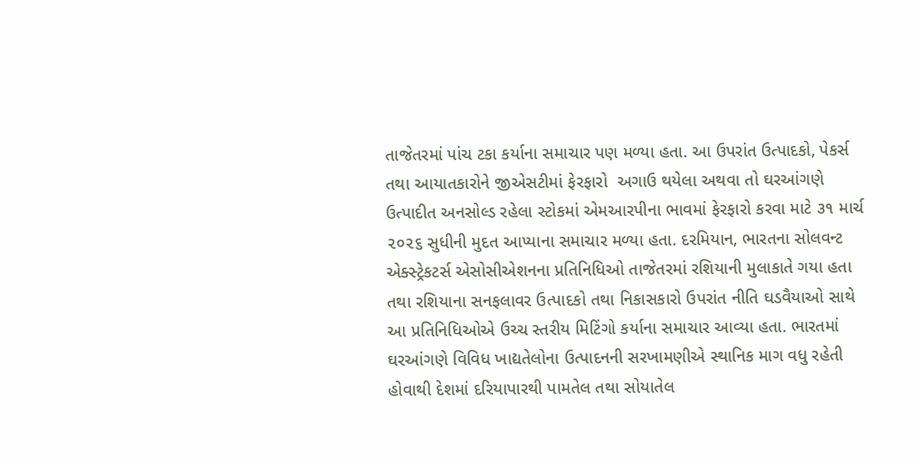તાજેતરમાં પાંચ ટકા કર્યાના સમાચાર પણ મળ્યા હતા. આ ઉપરાંત ઉત્પાદકો, પેકર્સ તથા આયાતકારોને જીએસટીમાં ફેરફારો  અગાઉ થયેલા અથવા તો ઘરઆંગણે ઉત્પાદીત અનસોલ્ડ રહેલા સ્ટોકમાં એમઆરપીના ભાવમાં ફેરફારો કરવા માટે ૩૧ માર્ચ ૨૦૨૬ સુધીની મુદત આપ્યાના સમાચાર મળ્યા હતા. દરમિયાન, ભારતના સોલવન્ટ એક્સ્ટ્રેકટર્સ એસોસીએશનના પ્રતિનિધિઓ તાજેતરમાં રશિયાની મુલાકાતે ગયા હતા તથા રશિયાના સનફલાવર ઉત્પાદકો તથા નિકાસકારો ઉપરાંત નીતિ ઘડવૈયાઓ સાથે આ પ્રતિનિધિઓએ ઉચ્ચ સ્તરીય મિટિંગો કર્યાના સમાચાર આવ્યા હતા. ભારતમાં ઘરઆંગણે વિવિધ ખાદ્યતેલોના ઉત્પાદનની સરખામણીએ સ્થાનિક માગ વધુ રહેતી હોવાથી દેશમાં દરિયાપારથી પામતેલ તથા સોયાતેલ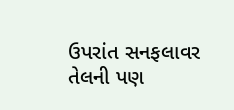ઉપરાંત સનફલાવર તેલની પણ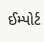ઈમ્પોર્ટ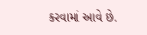કરવામાં આવે છે.